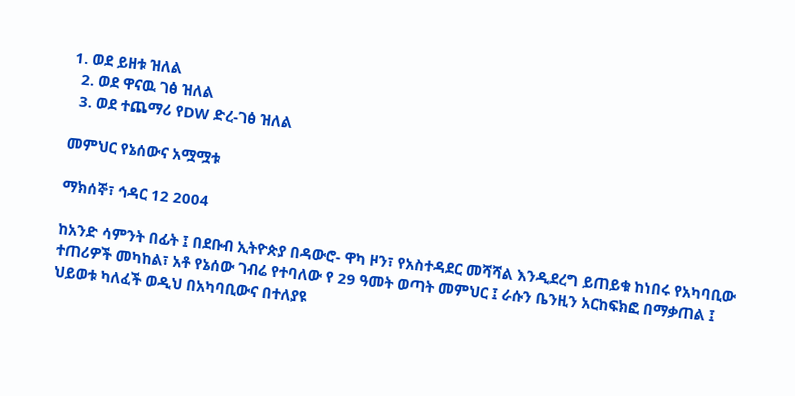1. ወደ ይዘቱ ዝለል
  2. ወደ ዋናዉ ገፅ ዝለል
  3. ወደ ተጨማሪ የDW ድረ-ገፅ ዝለል

መምህር የኔሰውና አሟሟቱ

ማክሰኞ፣ ኅዳር 12 2004

ከአንድ ሳምንት በፊት ፤ በደቡብ ኢትዮጵያ በዳውሮ- ዋካ ዞን፣ የአስተዳደር መሻሻል እንዲደረግ ይጠይቁ ከነበሩ የአካባቢው ተጠሪዎች መካከል፣ አቶ የኔሰው ገብሬ የተባለው የ 29 ዓመት ወጣት መምህር ፤ ራሱን ቤንዚን አርከፍክፎ በማቃጠል ፤ ህይወቱ ካለፈች ወዲህ በአካባቢውና በተለያዩ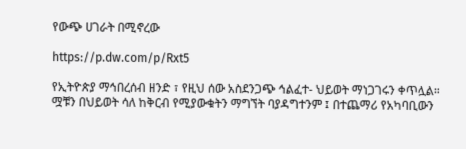የውጭ ሀገራት በሚኖረው

https://p.dw.com/p/Rxt5

የኢትዮጵያ ማኅበረሰብ ዘንድ ፣ የዚህ ሰው አስደንጋጭ ኅልፈተ- ህይወት ማነጋገሩን ቀጥሏል።
ሟቹን በህይወት ሳለ ከቅርብ የሚያውቁትን ማግኘት ባያዳግተንም ፤ በተጨማሪ የአካባቢውን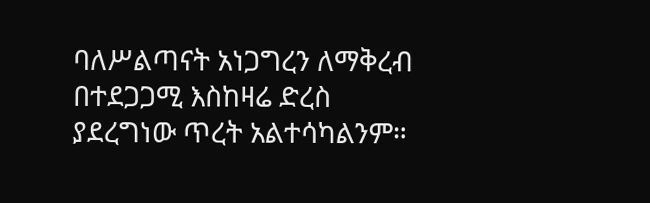ባለሥልጣናት አነጋግረን ለማቅረብ በተደጋጋሚ እስከዛሬ ድረስ ያደረግነው ጥረት አልተሳካልንም።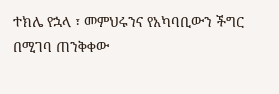ተክሌ የኋላ ፣ መምህሩንና የአካባቢውን ችግር በሚገባ ጠንቅቀው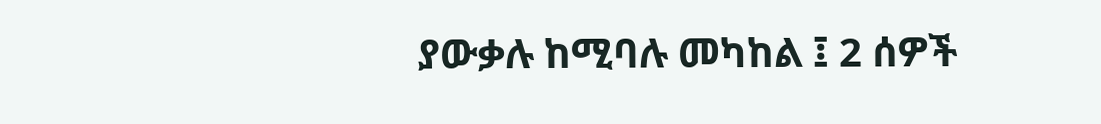ያውቃሉ ከሚባሉ መካከል ፤ 2 ሰዎች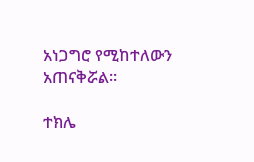አነጋግሮ የሚከተለውን አጠናቅሯል።

ተክሌ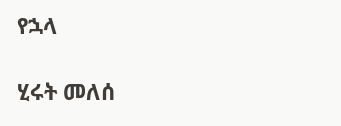የኋላ

ሂሩት መለሰ